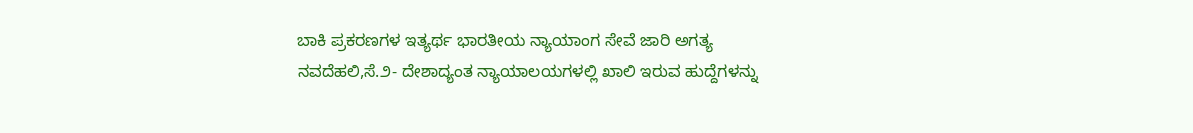ಬಾಕಿ ಪ್ರಕರಣಗಳ ಇತ್ಯರ್ಥ ಭಾರತೀಯ ನ್ಯಾಯಾಂಗ ಸೇವೆ ಜಾರಿ ಅಗತ್ಯ
ನವದೆಹಲಿ,ಸೆ.೨- ದೇಶಾದ್ಯಂತ ನ್ಯಾಯಾಲಯಗಳಲ್ಲಿ ಖಾಲಿ ಇರುವ ಹುದ್ದೆಗಳನ್ನು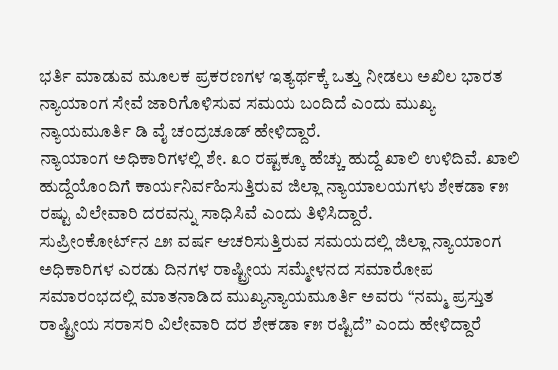ಭರ್ತಿ ಮಾಡುವ ಮೂಲಕ ಪ್ರಕರಣಗಳ ಇತ್ಯರ್ಥಕ್ಕೆ ಒತ್ತು ನೀಡಲು ಅಖಿಲ ಭಾರತ ನ್ಯಾಯಾಂಗ ಸೇವೆ ಜಾರಿಗೊಳಿಸುವ ಸಮಯ ಬಂದಿದೆ ಎಂದು ಮುಖ್ಯ ನ್ಯಾಯಮೂರ್ತಿ ಡಿ ವೈ ಚಂದ್ರಚೂಡ್ ಹೇಳಿದ್ದಾರೆ.
ನ್ಯಾಯಾಂಗ ಅಧಿಕಾರಿಗಳಲ್ಲಿ ಶೇ. ೩೦ ರಷ್ಟಕ್ಕೂ ಹೆಚ್ಚು ಹುದ್ದೆ ಖಾಲಿ ಉಳಿದಿವೆ. ಖಾಲಿ ಹುದ್ದೆಯೊಂದಿಗೆ ಕಾರ್ಯನಿರ್ವಹಿಸುತ್ತಿರುವ ಜಿಲ್ಲಾ ನ್ಯಾಯಾಲಯಗಳು ಶೇಕಡಾ ೯೫ ರಷ್ಟು ವಿಲೇವಾರಿ ದರವನ್ನು ಸಾಧಿಸಿವೆ ಎಂದು ತಿಳಿಸಿದ್ದಾರೆ.
ಸುಪ್ರೀಂಕೋರ್ಟ್‌ನ ೭೫ ವರ್ಷ ಆಚರಿಸುತ್ತಿರುವ ಸಮಯದಲ್ಲಿ ಜಿಲ್ಲಾ ನ್ಯಾಯಾಂಗ ಅಧಿಕಾರಿಗಳ ಎರಡು ದಿನಗಳ ರಾಷ್ಟ್ರೀಯ ಸಮ್ಮೇಳನದ ಸಮಾರೋಪ ಸಮಾರಂಭದಲ್ಲಿ ಮಾತನಾಡಿದ ಮುಖ್ಯನ್ಯಾಯಮೂರ್ತಿ ಅವರು “ನಮ್ಮ ಪ್ರಸ್ತುತ ರಾಷ್ಟ್ರೀಯ ಸರಾಸರಿ ವಿಲೇವಾರಿ ದರ ಶೇಕಡಾ ೯೫ ರಷ್ಟಿದೆ” ಎಂದು ಹೇಳಿದ್ದಾರೆ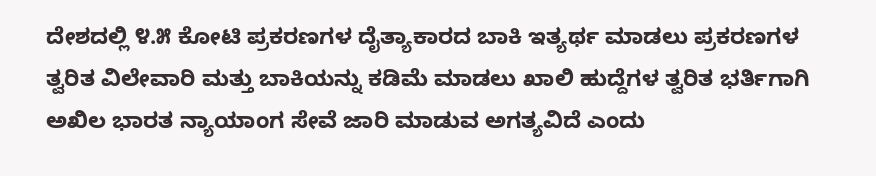ದೇಶದಲ್ಲಿ ೪.೫ ಕೋಟಿ ಪ್ರಕರಣಗಳ ದೈತ್ಯಾಕಾರದ ಬಾಕಿ ಇತ್ಯರ್ಥ ಮಾಡಲು ಪ್ರಕರಣಗಳ ತ್ವರಿತ ವಿಲೇವಾರಿ ಮತ್ತು ಬಾಕಿಯನ್ನು ಕಡಿಮೆ ಮಾಡಲು ಖಾಲಿ ಹುದ್ದೆಗಳ ತ್ವರಿತ ಭರ್ತಿಗಾಗಿ ಅಖಿಲ ಭಾರತ ನ್ಯಾಯಾಂಗ ಸೇವೆ ಜಾರಿ ಮಾಡುವ ಅಗತ್ಯವಿದೆ ಎಂದು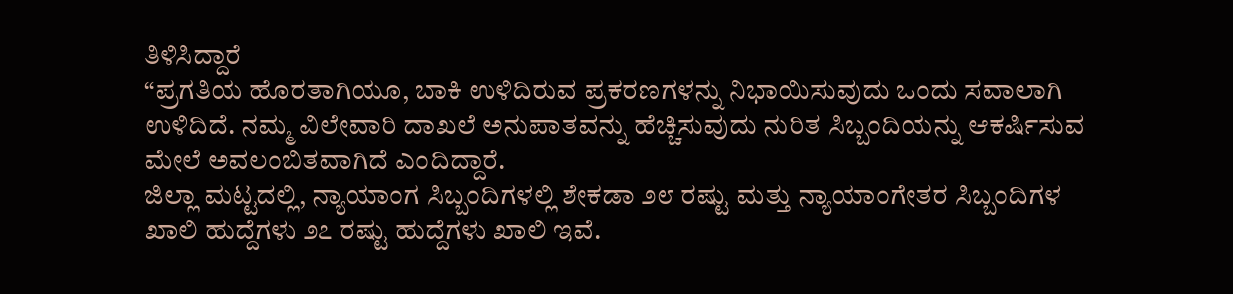ತಿಳಿಸಿದ್ದಾರೆ
“ಪ್ರಗತಿಯ ಹೊರತಾಗಿಯೂ, ಬಾಕಿ ಉಳಿದಿರುವ ಪ್ರಕರಣಗಳನ್ನು ನಿಭಾಯಿಸುವುದು ಒಂದು ಸವಾಲಾಗಿ ಉಳಿದಿದೆ. ನಮ್ಮ ವಿಲೇವಾರಿ ದಾಖಲೆ ಅನುಪಾತವನ್ನು ಹೆಚ್ಚಿಸುವುದು ನುರಿತ ಸಿಬ್ಬಂದಿಯನ್ನು ಆಕರ್ಷಿಸುವ ಮೇಲೆ ಅವಲಂಬಿತವಾಗಿದೆ ಎಂದಿದ್ದಾರೆ.
ಜಿಲ್ಲಾ ಮಟ್ಟದಲ್ಲಿ, ನ್ಯಾಯಾಂಗ ಸಿಬ್ಬಂದಿಗಳಲ್ಲಿ ಶೇಕಡಾ ೨೮ ರಷ್ಟು ಮತ್ತು ನ್ಯಾಯಾಂಗೇತರ ಸಿಬ್ಬಂದಿಗಳ ಖಾಲಿ ಹುದ್ದೆಗಳು ೨೭ ರಷ್ಟು ಹುದ್ದೆಗಳು ಖಾಲಿ ಇವೆ.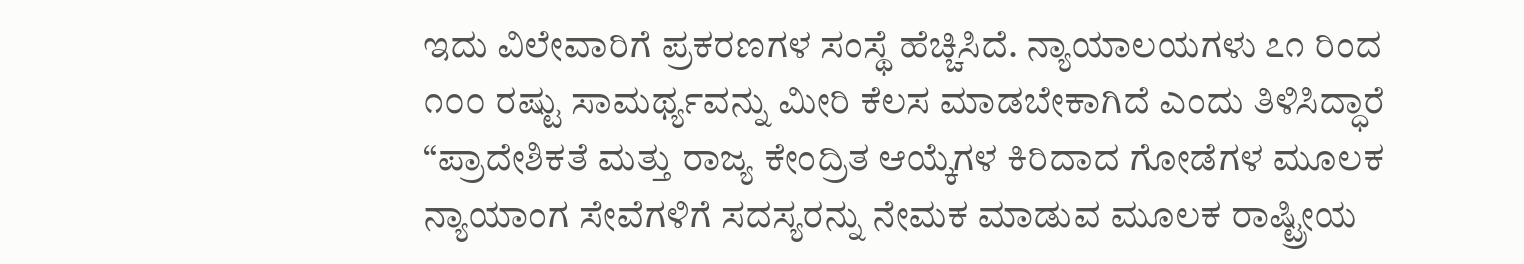ಇದು ವಿಲೇವಾರಿಗೆ ಪ್ರಕರಣಗಳ ಸಂಸ್ಥೆ ಹೆಚ್ಚಿಸಿದೆ. ನ್ಯಾಯಾಲಯಗಳು ೭೧ ರಿಂದ ೧೦೦ ರಷ್ಟು ಸಾಮರ್ಥ್ಯವನ್ನು ಮೀರಿ ಕೆಲಸ ಮಾಡಬೇಕಾಗಿದೆ ಎಂದು ತಿಳಿಸಿದ್ಧಾರೆ
“ಪ್ರಾದೇಶಿಕತೆ ಮತ್ತು ರಾಜ್ಯ ಕೇಂದ್ರಿತ ಆಯ್ಕೆಗಳ ಕಿರಿದಾದ ಗೋಡೆಗಳ ಮೂಲಕ ನ್ಯಾಯಾಂಗ ಸೇವೆಗಳಿಗೆ ಸದಸ್ಯರನ್ನು ನೇಮಕ ಮಾಡುವ ಮೂಲಕ ರಾಷ್ಟ್ರೀಯ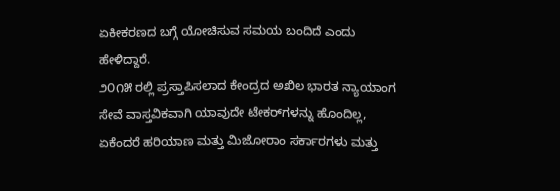ಏಕೀಕರಣದ ಬಗ್ಗೆ ಯೋಚಿಸುವ ಸಮಯ ಬಂದಿದೆ ಎಂದು ಹೇಳಿದ್ದಾರೆ.
೨೦೧೫ ರಲ್ಲಿ ಪ್ರಸ್ತಾಪಿಸಲಾದ ಕೇಂದ್ರದ ಅಖಿಲ ಭಾರತ ನ್ಯಾಯಾಂಗ ಸೇವೆ ವಾಸ್ತವಿಕವಾಗಿ ಯಾವುದೇ ಟೇಕರ್‌ಗಳನ್ನು ಹೊಂದಿಲ್ಲ, ಏಕೆಂದರೆ ಹರಿಯಾಣ ಮತ್ತು ಮಿಜೋರಾಂ ಸರ್ಕಾರಗಳು ಮತ್ತು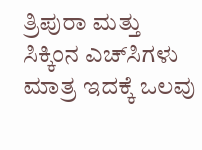ತ್ರಿಪುರಾ ಮತ್ತು ಸಿಕ್ಕಿಂನ ಎಚ್‌ಸಿಗಳು ಮಾತ್ರ ಇದಕ್ಕೆ ಒಲವು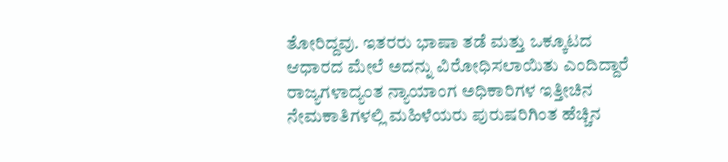ತೋರಿದ್ದವು. ಇತರರು ಭಾಷಾ ತಡೆ ಮತ್ತು ಒಕ್ಕೂಟದ ಆಧಾರದ ಮೇಲೆ ಅದನ್ನು ವಿರೋಧಿಸಲಾಯಿತು ಎಂದಿದ್ದಾರೆ
ರಾಜ್ಯಗಳಾದ್ಯಂತ ನ್ಯಾಯಾಂಗ ಅಧಿಕಾರಿಗಳ ಇತ್ತೀಚಿನ ನೇಮಕಾತಿಗಳಲ್ಲಿ ಮಹಿಳೆಯರು ಪುರುಷರಿಗಿಂತ ಹೆಚ್ಚಿನ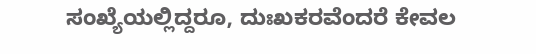ಸಂಖ್ಯೆಯಲ್ಲಿದ್ದರೂ, ದುಃಖಕರವೆಂದರೆ ಕೇವಲ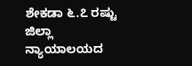ಶೇಕಡಾ ೬.೭ ರಷ್ಟು ಜಿಲ್ಲಾ ನ್ಯಾಯಾಲಯದ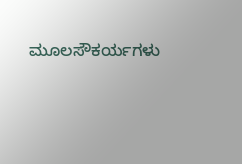ಮೂಲಸೌಕರ್ಯಗಳು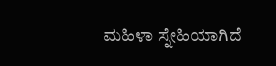ಮಹಿಳಾ ಸ್ನೇಹಿಯಾಗಿದೆ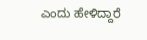ಎಂದು ಹೇಳಿದ್ದಾರೆ